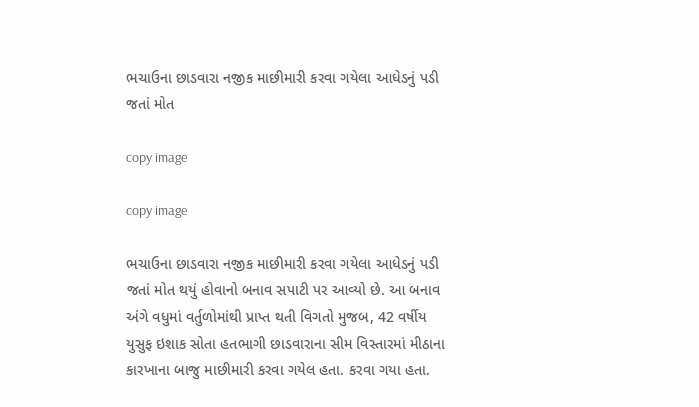ભચાઉના છાડવારા નજીક માછીમારી કરવા ગયેલા આધેડનું પડી જતાં મોત

copy image

copy image

ભચાઉના છાડવારા નજીક માછીમારી કરવા ગયેલા આધેડનું પડી જતાં મોત થયું હોવાનો બનાવ સપાટી પર આવ્યો છે. આ બનાવ અંગે વધુમાં વર્તુળોમાંથી પ્રાપ્ત થતી વિગતો મુજબ, 42 વર્ષીય યુસુફ ઇશાક સોતા હતભાગી છાડવારાના સીમ વિસ્તારમાં મીઠાના કારખાના બાજુ માછીમારી કરવા ગયેલ હતા. કરવા ગયા હતા.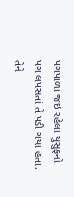પગપાળા જઇ રહેલા યુસુફનો પગ લપસતાં તે પડી ગયા હતા. તેને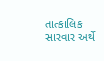તાત્કાલિક સારવાર અર્થે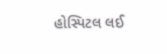હોસ્પિટલ લઈ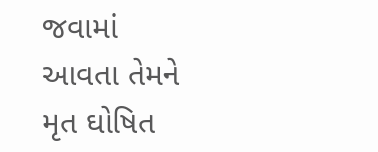જવામાં આવતા તેમને મૃત ઘોષિત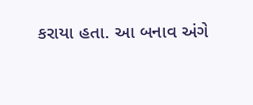કરાયા હતા. આ બનાવ અંગે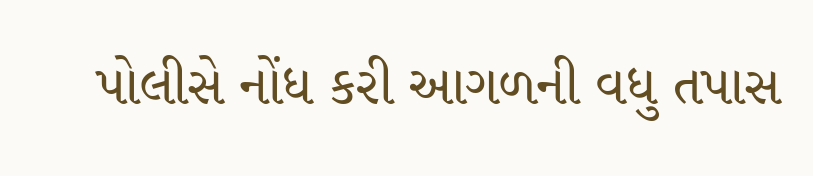પોલીસે નોંધ કરી આગળની વધુ તપાસ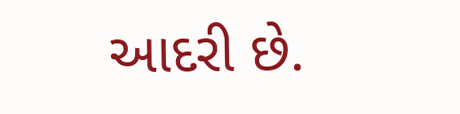આદરી છે.